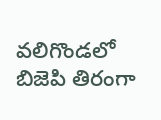వలిగొండలో బిజెపి తిరంగా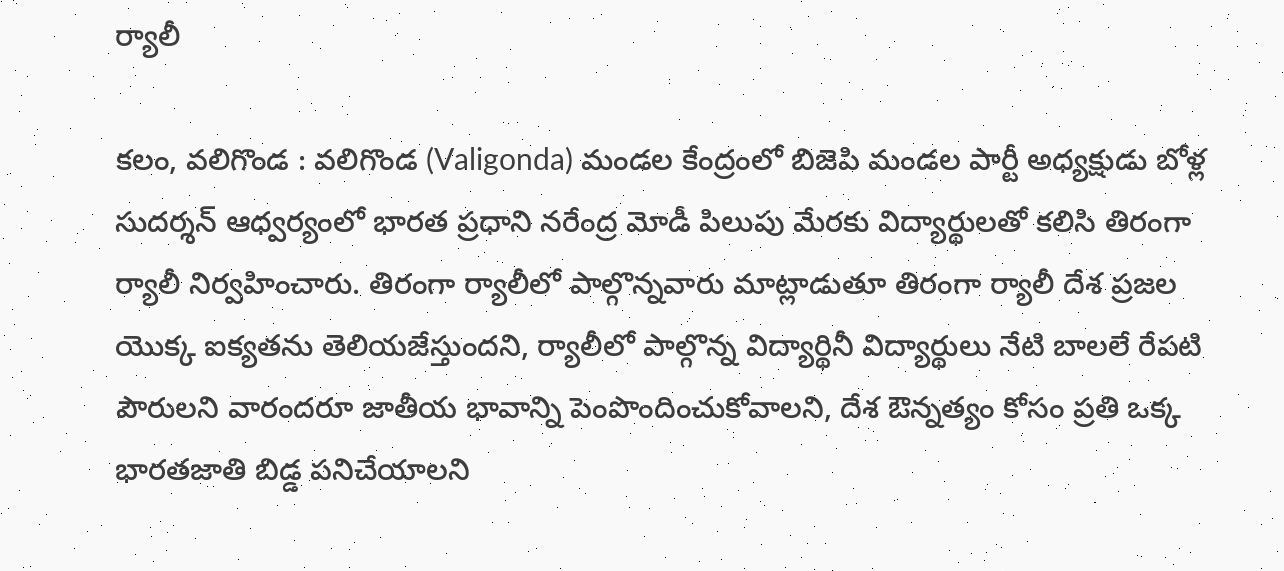ర్యాలీ

కలం, వలిగొండ : వలిగొండ (Valigonda) మండల కేంద్రంలో బిజెపి మండల పార్టీ అధ్యక్షుడు బోళ్ల సుదర్శన్ ఆధ్వర్యంలో భారత ప్రధాని నరేంద్ర మోడీ పిలుపు మేరకు విద్యార్థులతో కలిసి తిరంగా ర్యాలీ నిర్వహించారు. తిరంగా ర్యాలీలో పాల్గొన్నవారు మాట్లాడుతూ తిరంగా ర్యాలీ దేశ ప్రజల యొక్క ఐక్యతను తెలియజేస్తుందని, ర్యాలీలో పాల్గొన్న విద్యార్థినీ విద్యార్థులు నేటి బాలలే రేపటి పౌరులని వారందరూ జాతీయ భావాన్ని పెంపొందించుకోవాలని, దేశ ఔన్నత్యం కోసం ప్రతి ఒక్క భారతజాతి బిడ్డ పనిచేయాలని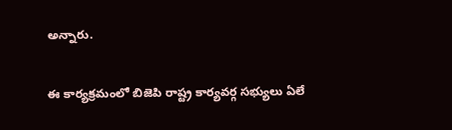అన్నారు.

ఈ కార్యక్రమంలో బిజెపి రాష్ట్ర కార్యవర్గ సభ్యులు ఏలే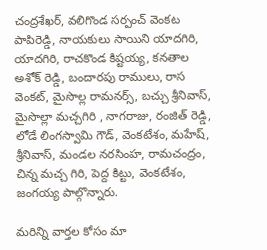చంద్రశేఖర్, వలిగొండ సర్పంచ్ వెంకట పాపిరెడ్డి, నాయకులు సాయిని యాదగిరి, యాదగిరి, రాచకొండ కిష్టయ్య, కనతాల అశోక్ రెడ్డి, బందారపు రాములు, రాస వెంకట్, మైసొల్ల రామనర్స్, బచ్చు శ్రీనివాస్, మైసొల్లా మచ్చగిరి , నాగరాజు, రంజిత్ రెడ్డి, లోడే లింగస్వామి గౌడ్, వెంకటేశం, మహేష్, శ్రీనివాస్, మండల నరసింహ, రామచంద్రం, చిన్న మచ్చ గిరి, పెద్ద కిట్టు, వెంకటేశం, జంగయ్య పాల్గొన్నారు.

మ‌రిన్ని వార్త‌ల కోసం మా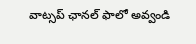వాట్స‌ప్ ఛాన‌ల్ ఫాలో అవ్వండి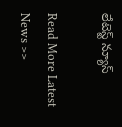లేటెస్ట్ న్యూస్‌

Read More Latest News >>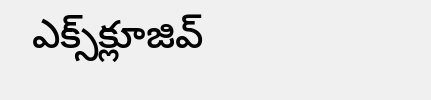ఎక్స్‌క్లూజివ్‌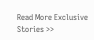Read More Exclusive Stories >>